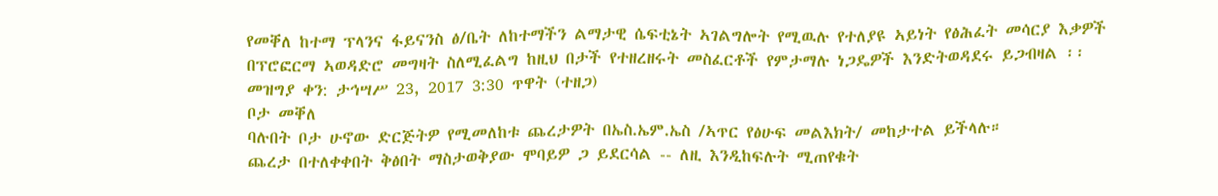የመቐለ ከተማ ፕላንና ፋይናንስ ፅ/ቤት ለከተማችን ልማታዊ ሴፍቲኔት ኣገልግሎት የሚዉሉ የተለያዩ ኣይነት የፅሕፈት መሳርያ እቃዎች በፕሮፎርማ ኣወዳድሮ መግዛት ስለሚፈልግ ከዚህ በታች የተዘረዘሩት መስፈርቶች የምታማሉ ነጋዴዎች እንድትወዳደሩ ይጋብዛል ፡፡
መዝግያ ቀን: ታኅሣሥ 23, 2017 3:30 ጥዋት (ተዘጋ)
ቦታ መቐለ
ባሉበት ቦታ ሁኖው ድርጅትዎ የሚመለከቱ ጨረታዎት በኤስ.ኤም.ኤስ /ኣጥር የፅሁፍ መልእክት/ መከታተል ይችላሉ።
ጨረታ በተለቀቀበት ቅፅበት ማስታወቅያው ሞባይዎ ጋ ይደርሳል -- ለዚ እንዲከፍሉት ሚጠየቁት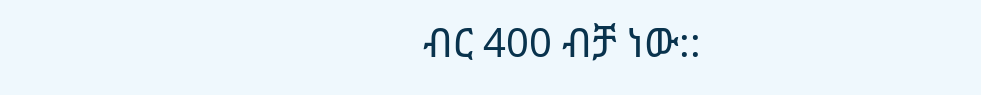ብር 400 ብቻ ነው::